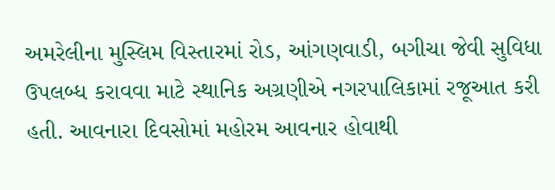અમરેલીના મુસ્લિમ વિસ્તારમાં રોડ, આંગણવાડી, બગીચા જેવી સુવિધા ઉપલબ્ધ કરાવવા માટે સ્થાનિક અગ્રણીએ નગરપાલિકામાં રજૂઆત કરી હતી. આવનારા દિવસોમાં મહોરમ આવનાર હોવાથી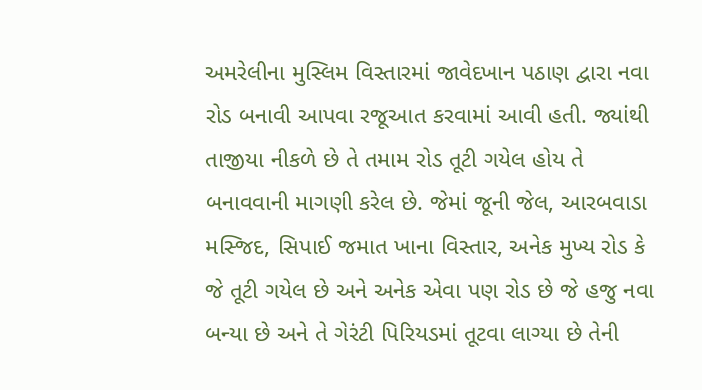અમરેલીના મુસ્લિમ વિસ્તારમાં જાવેદખાન પઠાણ દ્વારા નવા રોડ બનાવી આપવા રજૂઆત કરવામાં આવી હતી. જ્યાંથી તાજીયા નીકળે છે તે તમામ રોડ તૂટી ગયેલ હોય તે બનાવવાની માગણી કરેલ છે. જેમાં જૂની જેલ, આરબવાડા મસ્જિદ, સિપાઈ જમાત ખાના વિસ્તાર, અનેક મુખ્ય રોડ કે જે તૂટી ગયેલ છે અને અનેક એવા પણ રોડ છે જે હજુ નવા બન્યા છે અને તે ગેરંટી પિરિયડમાં તૂટવા લાગ્યા છે તેની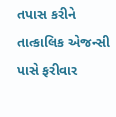તપાસ કરીને તાત્કાલિક એજન્સી પાસે ફરીવાર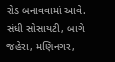રોડ બનાવવામાં આવે. સંધી સોસાયટી, બાગે જહેરા, મણિનગર,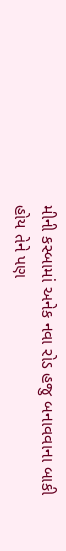મીની કસ્બામાં અનેક નવા રોડ હજુ બનાવવાના બાકી હોય તેને પણ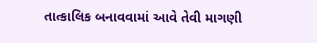તાત્કાલિક બનાવવામાં આવે તેવી માગણી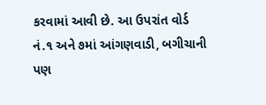કરવામાં આવી છે. આ ઉપરાંત વોર્ડ નં.૧ અને ૭માં આંગણવાડી, બગીચાની પણ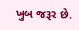ખુબ જરૂર છે.